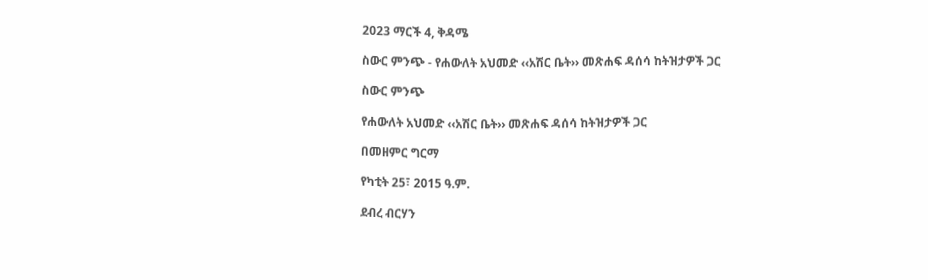2023 ማርች 4, ቅዳሜ

ስውር ምንጭ - የሐውለት አህመድ ‹‹አሽር ቤት›› መጽሐፍ ዳሰሳ ከትዝታዎች ጋር

ስውር ምንጭ

የሐውለት አህመድ ‹‹አሽር ቤት›› መጽሐፍ ዳሰሳ ከትዝታዎች ጋር

በመዘምር ግርማ

የካቲት 25፣ 2015 ዓ.ም.

ደብረ ብርሃን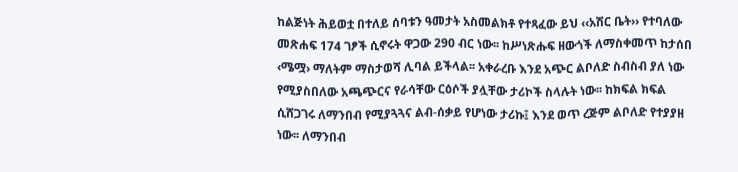ከልጅነት ሕይወቷ በተለይ ሰባቱን ዓመታት አስመልክቶ የተጻፈው ይህ ‹‹አሽር ቤት›› የተባለው መጽሐፍ 174 ገፆች ሲኖሩት ዋጋው 290 ብር ነው፡፡ ከሥነጽሑፍ ዘውጎች ለማስቀመጥ ከታሰበ ‹ሜሟ› ማለትም ማስታወሻ ሊባል ይችላል፡፡ አቀራረቡ እንደ አጭር ልቦለድ ስብስብ ያለ ነው የሚያስበለው አጫጭርና የራሳቸው ርዕሶች ያሏቸው ታሪኮች ስላሉት ነው፡፡ ከክፍል ክፍል ሲሸጋገሩ ለማንበብ የሚያጓጓና ልብ-ሰቃይ የሆነው ታሪኩ፤ እንደ ወጥ ረጅም ልቦለድ የተያያዘ ነው፡፡ ለማንበብ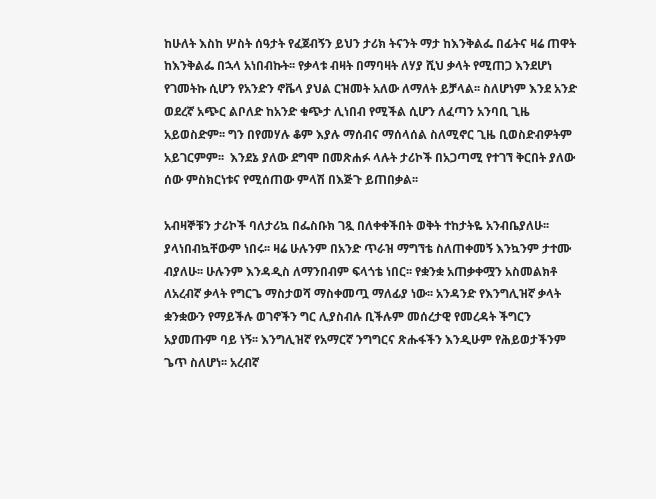ከሁለት እስከ ሦስት ሰዓታት የፈጀብኝን ይህን ታሪክ ትናንት ማታ ከእንቅልፌ በፊትና ዛሬ ጠዋት ከእንቅልፌ በኋላ አነበብኩት፡፡ የቃላቱ ብዛት በማባዛት ለሃያ ሺህ ቃላት የሚጠጋ እንደሆነ የገመትኩ ሲሆን የአንድን ኖቬላ ያህል ርዝመት አለው ለማለት ይቻላል፡፡ ስለሆነም እንደ አንድ ወደረኛ አጭር ልቦለድ ከአንድ ቁጭታ ሊነበብ የሚችል ሲሆን ለፈጣን አንባቢ ጊዜ አይወስድም፡፡ ግን በየመሃሉ ቆም እያሉ ማሰብና ማሰላሰል ስለሚኖር ጊዜ ቢወስድብዎትም አይገርምም፡፡  እንደኔ ያለው ደግሞ በመጽሐፉ ላሉት ታሪኮች በአጋጣሚ የተገኘ ቅርበት ያለው ሰው ምስክርነቱና የሚሰጠው ምላሽ በእጅጉ ይጠበቃል፡፡

አብዛኞቹን ታሪኮች ባለታሪኳ በፌስቡክ ገጿ በለቀቀችበት ወቅት ተከታትዬ አንብቤያለሁ፡፡ ያላነበብኳቸውም ነበሩ፡፡ ዛሬ ሁሉንም በአንድ ጥራዝ ማግኘቴ ስለጠቀመኝ እንኳንም ታተሙ ብያለሁ፡፡ ሁሉንም እንዳዲስ ለማንበብም ፍላጎቴ ነበር፡፡ የቋንቋ አጠቃቀሟን አስመልክቶ ለአረብኛ ቃላት የግርጌ ማስታወሻ ማስቀመጧ ማለፊያ ነው፡፡ አንዳንድ የእንግሊዝኛ ቃላት ቋንቋውን የማይችሉ ወገኖችን ግር ሊያስብሉ ቢችሉም መሰረታዊ የመረዳት ችግርን አያመጡም ባይ ነኝ፡፡ እንግሊዝኛ የአማርኛ ንግግርና ጽሑፋችን እንዲሁም የሕይወታችንም ጌጥ ስለሆነ፡፡ አረብኛ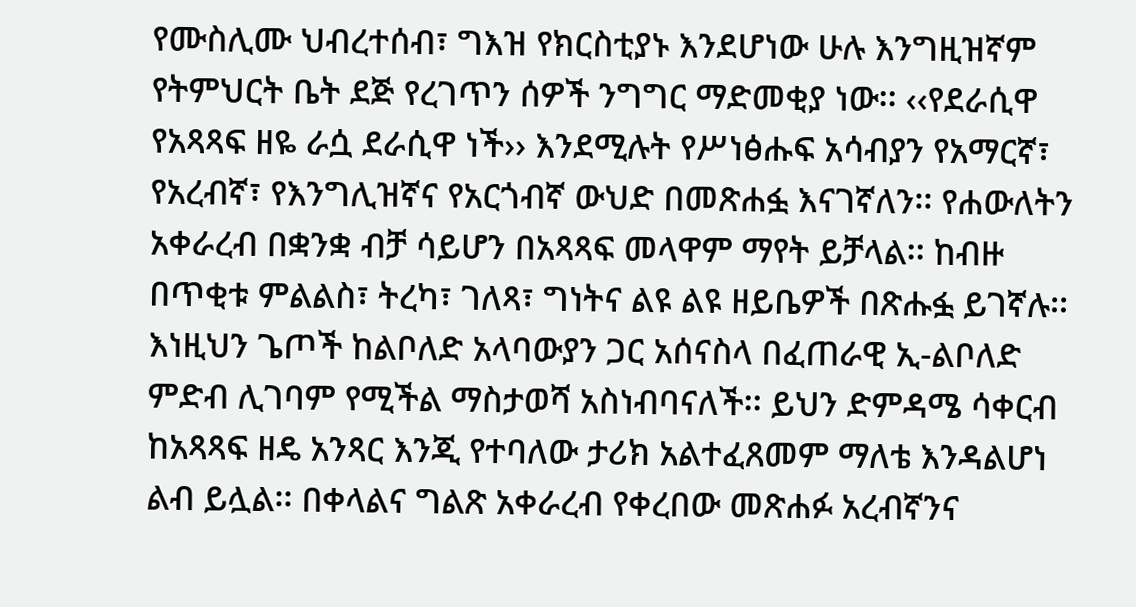የሙስሊሙ ህብረተሰብ፣ ግእዝ የክርስቲያኑ እንደሆነው ሁሉ እንግዚዝኛም የትምህርት ቤት ደጅ የረገጥን ሰዎች ንግግር ማድመቂያ ነው፡፡ ‹‹የደራሲዋ የአጻጻፍ ዘዬ ራሷ ደራሲዋ ነች›› እንደሚሉት የሥነፅሑፍ አሳብያን የአማርኛ፣ የአረብኛ፣ የእንግሊዝኛና የአርጎብኛ ውህድ በመጽሐፏ እናገኛለን፡፡ የሐውለትን አቀራረብ በቋንቋ ብቻ ሳይሆን በአጻጻፍ መላዋም ማየት ይቻላል፡፡ ከብዙ በጥቂቱ ምልልስ፣ ትረካ፣ ገለጻ፣ ግነትና ልዩ ልዩ ዘይቤዎች በጽሑፏ ይገኛሉ፡፡ እነዚህን ጌጦች ከልቦለድ አላባውያን ጋር አሰናስላ በፈጠራዊ ኢ-ልቦለድ ምድብ ሊገባም የሚችል ማስታወሻ አስነብባናለች፡፡ ይህን ድምዳሜ ሳቀርብ ከአጻጻፍ ዘዴ አንጻር እንጂ የተባለው ታሪክ አልተፈጸመም ማለቴ እንዳልሆነ ልብ ይሏል፡፡ በቀላልና ግልጽ አቀራረብ የቀረበው መጽሐፉ አረብኛንና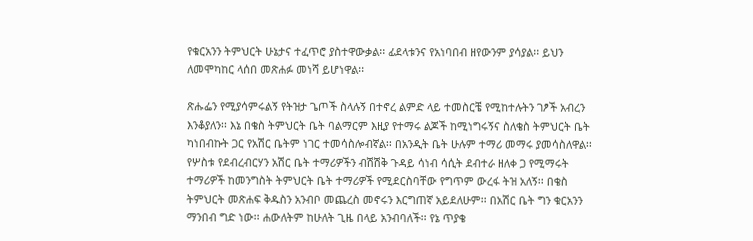የቁርአንን ትምህርት ሁኔታና ተፈጥሮ ያስተዋውቃል፡፡ ፊደላቱንና የአነባበብ ዘየውንም ያሳያል፡፡ ይህን ለመሞካከር ላሰበ መጽሐፉ መነሻ ይሆነዋል፡፡

ጽሑፌን የሚያሳምሩልኝ የትዝታ ጌጦች ስላሉኝ በተኖረ ልምድ ላይ ተመስርቼ የሚከተሉትን ገፆች አብረን እንቆያለን፡፡ እኔ በቄስ ትምህርት ቤት ባልማርም እዚያ የተማሩ ልጆች ከሚነግሩኝና ስለቄስ ትምህርት ቤት ካነበብኩት ጋር የአሽር ቤትም ነገር ተመሳስሎብኛል፡፡ በአንዲት ቤት ሁሉም ተማሪ መማሩ ያመሳስለዋል፡፡ የሦስቱ የደብረብርሃን አሽር ቤት ተማሪዎችን ብሽሽቅ ጉዳይ ሳነብ ሳሲት ደብተራ ዘለቀ ጋ የሚማሩት ተማሪዎች ከመንግስት ትምህርት ቤት ተማሪዎች የሚደርስባቸው የግጥም ውረፋ ትዝ አለኝ፡፡ በቄስ ትምህርት መጽሐፍ ቅዱስን አንብቦ መጨረስ መኖሩን እርግጠኛ አይደለሁም፡፡ በአሽር ቤት ግን ቁርአንን ማንበብ ግድ ነው፡፡ ሐውለትም ከሁለት ጊዜ በላይ አንብባለች፡፡ የኔ ጥያቄ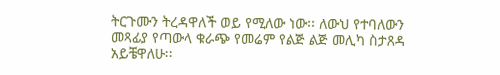ትርጉሙን ትረዳዋለች ወይ የሚለው ነው፡፡ ለውህ የተባለውን መጻፊያ የጣውላ ቁራጭ የመሬም የልጅ ልጅ መሊካ ስታጸዳ አይቼዋለሁ፡፡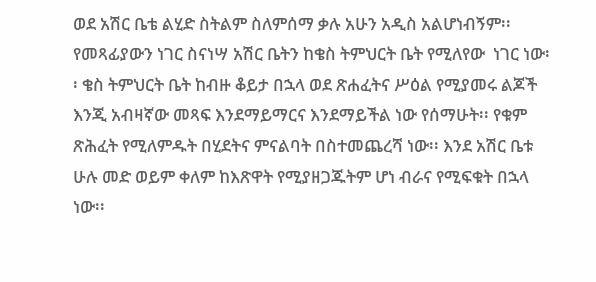ወደ አሽር ቤቴ ልሂድ ስትልም ስለምሰማ ቃሉ አሁን አዲስ አልሆነብኝም፡፡ የመጻፊያውን ነገር ስናነሣ አሽር ቤትን ከቄስ ትምህርት ቤት የሚለየው  ነገር ነው፡፡ ቄስ ትምህርት ቤት ከብዙ ቆይታ በኋላ ወደ ጽሐፈትና ሥዕል የሚያመሩ ልጆች እንጂ አብዛኛው መጻፍ እንደማይማርና እንደማይችል ነው የሰማሁት፡፡ የቁም ጽሕፈት የሚለምዱት በሂደትና ምናልባት በስተመጨረሻ ነው፡፡ እንደ አሽር ቤቱ ሁሉ መድ ወይም ቀለም ከእጽዋት የሚያዘጋጁትም ሆነ ብራና የሚፍቁት በኋላ ነው፡፡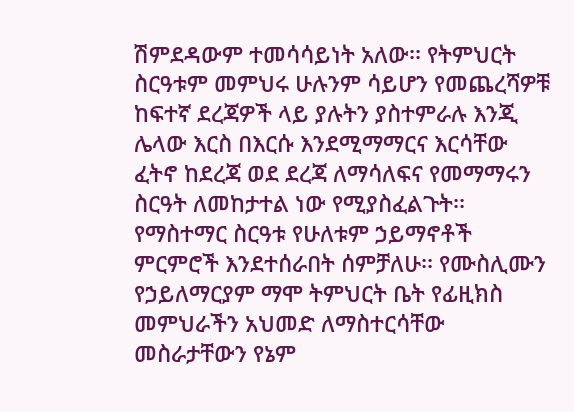ሽምደዳውም ተመሳሳይነት አለው፡፡ የትምህርት ስርዓቱም መምህሩ ሁሉንም ሳይሆን የመጨረሻዎቹ ከፍተኛ ደረጃዎች ላይ ያሉትን ያስተምራሉ እንጂ ሌላው እርስ በእርሱ እንደሚማማርና እርሳቸው ፈትኖ ከደረጃ ወደ ደረጃ ለማሳለፍና የመማማሩን ስርዓት ለመከታተል ነው የሚያስፈልጉት፡፡ የማስተማር ስርዓቱ የሁለቱም ኃይማኖቶች ምርምሮች እንደተሰራበት ሰምቻለሁ፡፡ የሙስሊሙን የኃይለማርያም ማሞ ትምህርት ቤት የፊዚክስ መምህራችን አህመድ ለማስተርሳቸው መስራታቸውን የኔም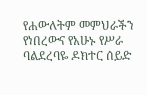የሐውለትም መምህራችን የነበረውና የአሁኑ የሥራ ባልደረባዬ ዶክተር ሰይድ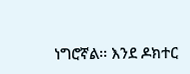ነግሮኛል፡፡ እንደ ዶክተር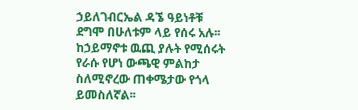ኃይለገብርኤል ዳኜ ዓይነቶቹ ደግሞ በሁለቱም ላይ የሰሩ አሉ፡፡ ከኃይማኖቱ ዉጪ ያሉት የሚሰሩት የራሱ የሆነ ውጫዊ ምልከታ ስለሚኖረው ጠቀሜታው የጎላ ይመስለኛል፡፡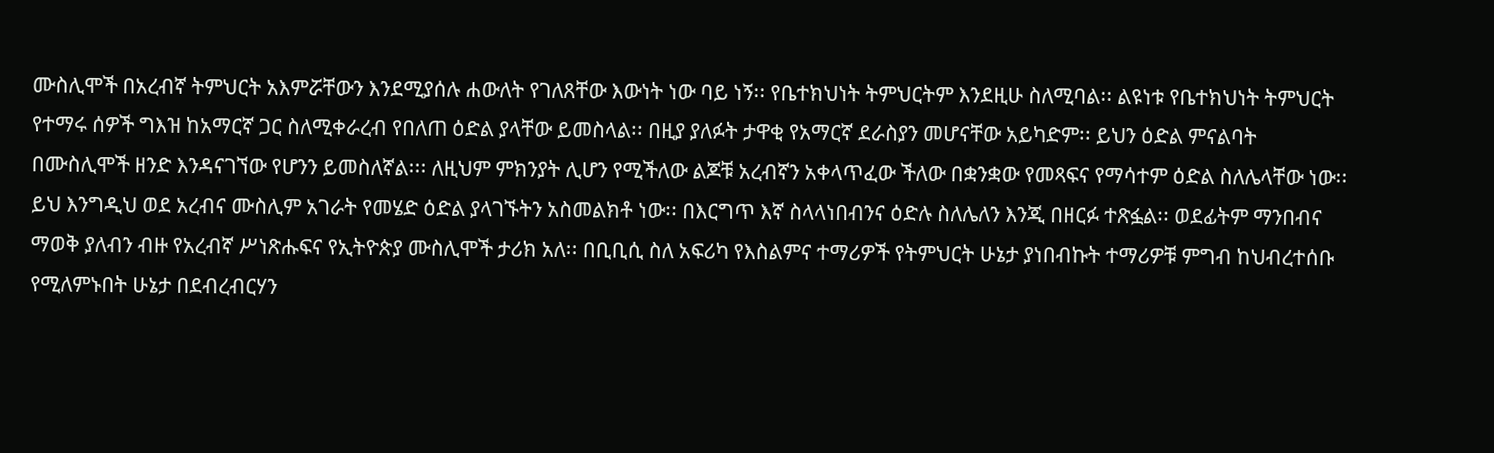ሙስሊሞች በአረብኛ ትምህርት አእምሯቸውን እንደሚያሰሉ ሐውለት የገለጸቸው እውነት ነው ባይ ነኝ፡፡ የቤተክህነት ትምህርትም እንደዚሁ ስለሚባል፡፡ ልዩነቱ የቤተክህነት ትምህርት የተማሩ ሰዎች ግእዝ ከአማርኛ ጋር ስለሚቀራረብ የበለጠ ዕድል ያላቸው ይመስላል፡፡ በዚያ ያለፉት ታዋቂ የአማርኛ ደራስያን መሆናቸው አይካድም፡፡ ይህን ዕድል ምናልባት በሙስሊሞች ዘንድ እንዳናገኘው የሆንን ይመስለኛል፡፡፡ ለዚህም ምክንያት ሊሆን የሚችለው ልጆቹ አረብኛን አቀላጥፈው ችለው በቋንቋው የመጻፍና የማሳተም ዕድል ስለሌላቸው ነው፡፡ ይህ እንግዲህ ወደ አረብና ሙስሊም አገራት የመሄድ ዕድል ያላገኙትን አስመልክቶ ነው፡፡ በእርግጥ እኛ ስላላነበብንና ዕድሉ ስለሌለን እንጂ በዘርፉ ተጽፏል፡፡ ወደፊትም ማንበብና ማወቅ ያለብን ብዙ የአረብኛ ሥነጽሑፍና የኢትዮጵያ ሙስሊሞች ታሪክ አለ፡፡ በቢቢሲ ስለ አፍሪካ የእስልምና ተማሪዎች የትምህርት ሁኔታ ያነበብኩት ተማሪዎቹ ምግብ ከህብረተሰቡ የሚለምኑበት ሁኔታ በደብረብርሃን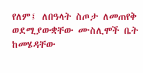የለም፤ ለበዓላት ስጦታ ለመጠየቅ ወደሚያውቋቸው ሙስሊሞች ቤት ከመሄዳቸው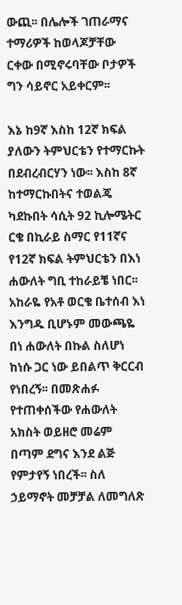ውጪ፡፡ በሌሎች ገጠራማና ተማሪዎች ከወላጆቻቸው ርቀው በሚኖሩባቸው ቦታዎች ግን ሳይኖር አይቀርም፡፡

እኔ ከ9ኛ እስከ 12ኛ ክፍል ያለውን ትምህርቴን የተማርኩት በደብረብርሃን ነው፡፡ እስከ 8ኛ ከተማርኩበትና ተወልጄ ካደኩበት ሳሲት 92 ኪሎሜትር ርቄ በኪራይ ስማር የ11ኛና የ12ኛ ክፍል ትምህርቴን በእነ ሐውለት ግቢ ተከራይቼ ነበር፡፡ አከራዬ የአቶ ወርቄ ቤተሰብ እነ እንግዱ ቢሆኑም መውጫዬ በነ ሐውለት በኩል ስለሆነ ከነሱ ጋር ነው ይበልጥ ቅርርብ የነበረኝ፡፡ በመጽሐፉ የተጠቀሰችው የሐውለት አክስት ወይዘሮ መሬም በጣም ደግና እንደ ልጅ የምታየኝ ነበረች፡፡ ስለ ኃይማኖት መቻቻል ለመግለጽ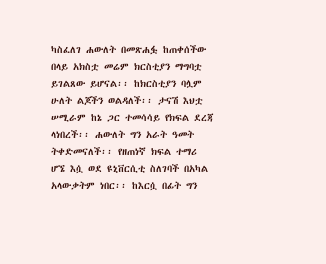ካስፈለገ ሐውለት በመጽሐፏ ከጠቀሰችው በላይ አክስቷ መሬም ክርስቲያን ማግባቷ ይገልጸው ይሆናል፡፡ ከክርስቲያን ባሏም ሁለት ልጆችን ወልዳለች፡፡ ታናሽ እህቷ ሠሚራም ከኔ ጋር ተመሳሳይ የክፍል ደረጃ ላነበረች፡፡ ሐውለት ግን አራት ዓመት ትቀድመናለች፡፡ የዘጠነኛ ክፍል ተማሪ ሆኜ እሷ ወደ ዩኒቨርሲቲ ስለገባች በአካል አላውቃትም ነበር፡፡ ከእርሷ በፊት ግን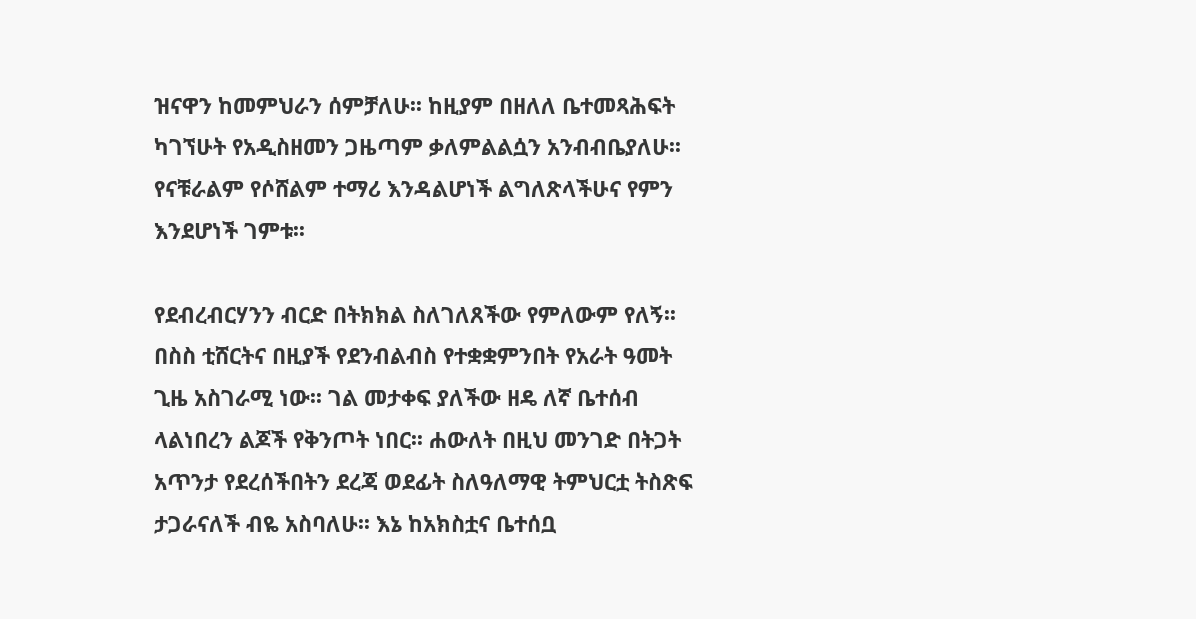ዝናዋን ከመምህራን ሰምቻለሁ፡፡ ከዚያም በዘለለ ቤተመጻሕፍት ካገኘሁት የአዲስዘመን ጋዜጣም ቃለምልልሷን አንብብቤያለሁ፡፡ የናቹራልም የሶሸልም ተማሪ እንዳልሆነች ልግለጽላችሁና የምን እንደሆነች ገምቱ፡፡

የደብረብርሃንን ብርድ በትክክል ስለገለጸችው የምለውም የለኝ፡፡ በስስ ቲሸርትና በዚያች የደንብልብስ የተቋቋምንበት የአራት ዓመት ጊዜ አስገራሚ ነው፡፡ ገል መታቀፍ ያለችው ዘዴ ለኛ ቤተሰብ ላልነበረን ልጆች የቅንጦት ነበር፡፡ ሐውለት በዚህ መንገድ በትጋት አጥንታ የደረሰችበትን ደረጃ ወደፊት ስለዓለማዊ ትምህርቷ ትስጽፍ ታጋራናለች ብዬ አስባለሁ፡፡ እኔ ከአክስቷና ቤተሰቧ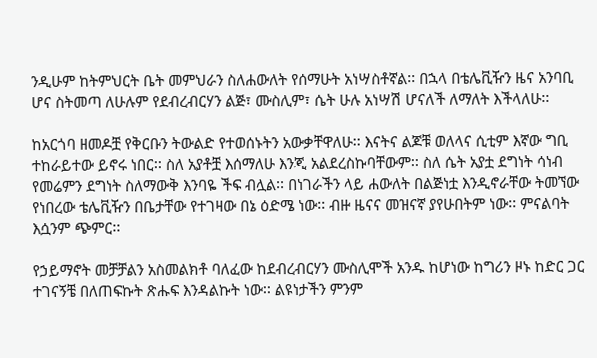ንዲሁም ከትምህርት ቤት መምህራን ስለሐውለት የሰማሁት አነሣስቶኛል፡፡ በኋላ በቴሌቪዥን ዜና አንባቢ ሆና ስትመጣ ለሁሉም የደብረብርሃን ልጅ፣ ሙስሊም፣ ሴት ሁሉ አነሣሽ ሆናለች ለማለት እችላለሁ፡፡

ከአርጎባ ዘመዶቿ የቅርቡን ትውልድ የተወሰኑትን አውቃቸዋለሁ፡፡ እናትና ልጆቹ ወለላና ሲቲም እኛው ግቢ ተከራይተው ይኖሩ ነበር፡፡ ስለ አያቶቿ እሰማለሁ እንጂ አልደረስኩባቸውም፡፡ ስለ ሴት አያቷ ደግነት ሳነብ የመሬምን ደግነት ስለማውቅ እንባዬ ችፍ ብሏል፡፡ በነገራችን ላይ ሐውለት በልጅነቷ እንዲኖራቸው ትመኘው የነበረው ቴሌቪዥን በቤታቸው የተገዛው በኔ ዕድሜ ነው፡፡ ብዙ ዜናና መዝናኛ ያየሁበትም ነው፡፡ ምናልባት እሷንም ጭምር፡፡

የኃይማኖት መቻቻልን አስመልክቶ ባለፈው ከደብረብርሃን ሙስሊሞች አንዱ ከሆነው ከግሪን ዞኑ ከድር ጋር ተገናኝቼ በለጠፍኩት ጽሑፍ እንዳልኩት ነው፡፡ ልዩነታችን ምንም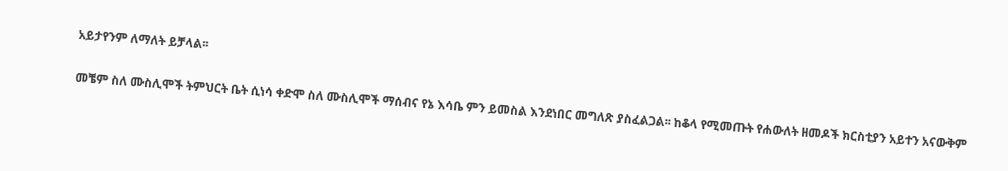አይታየንም ለማለት ይቻላል፡፡

መቼም ስለ ሙስሊሞች ትምህርት ቤት ሲነሳ ቀድሞ ስለ ሙስሊሞች ማሰብና የኔ እሳቤ ምን ይመስል እንደነበር መግለጽ ያስፈልጋል፡፡ ከቆላ የሚመጡት የሐውለት ዘመዶች ክርስቲያን አይተን አናውቅም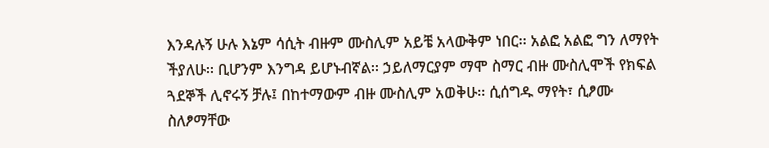እንዳሉኝ ሁሉ እኔም ሳሲት ብዙም ሙስሊም አይቼ አላውቅም ነበር፡፡ አልፎ አልፎ ግን ለማየት ችያለሁ፡፡ ቢሆንም እንግዳ ይሆኑብኛል፡፡ ኃይለማርያም ማሞ ስማር ብዙ ሙስሊሞች የክፍል ጓደኞች ሊኖሩኝ ቻሉ፤ በከተማውም ብዙ ሙስሊም አወቅሁ፡፡ ሲሰግዱ ማየት፣ ሲፆሙ ስለፆማቸው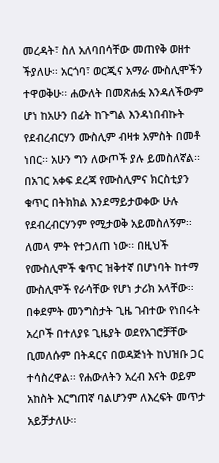መረዳት፣ ስለ አለባበሳቸው መጠየቅ ወዘተ ችያለሁ፡፡ አርጎባ፣ ወርጂና አማራ ሙስሊሞችን ተዋወቅሁ፡፡ ሐውለት በመጽሐፏ እንዳለችውም ሆነ ከአሁን በፊት ከጉግል እንዳነበብኩት የደብረብርሃን ሙስሊም ብዛቱ አምስት በመቶ ነበር፡፡ አሁን ግን ለውጦች ያሉ ይመስለኛል፡፡ በአገር አቀፍ ደረጃ የሙስሊምና ክርስቲያን ቁጥር በትክክል እንደማይታወቀው ሁሉ የደብረብርሃንም የሚታወቅ አይመስለኝም፡፡ ለመላ ምት የተጋለጠ ነው፡፡ በዚህች የሙስሊሞች ቁጥር ዝቅተኛ በሆነባት ከተማ ሙስሊሞች የራሳቸው የሆነ ታሪክ አላቸው፡፡ በቀደምት መንግስታት ጊዜ ገብተው የነበሩት አረቦች በተለያዩ ጊዜያት ወደየአገሮቻቸው ቢመለሱም በትዳርና በወዳጅነት ከህዝቡ ጋር ተሳስረዋል፡፡ የሐውለትን አረብ እናት ወይም አከስት እርግጠኛ ባልሆንም ለእረፍት መጥታ አይቻታለሁ፡፡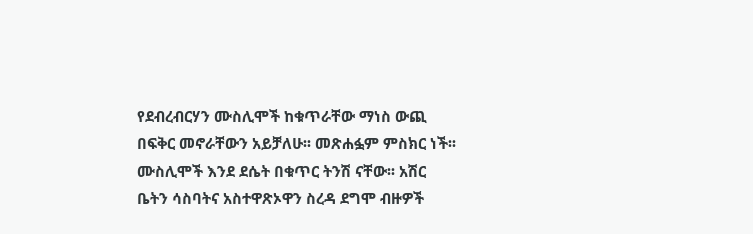የደብረብርሃን ሙስሊሞች ከቁጥራቸው ማነስ ውጪ በፍቅር መኖራቸውን አይቻለሁ፡፡ መጽሐፏም ምስክር ነች፡፡ ሙስሊሞች እንደ ደሴት በቁጥር ትንሽ ናቸው፡፡ አሽር ቤትን ሳስባትና አስተዋጽኦዋን ስረዳ ደግሞ ብዙዎች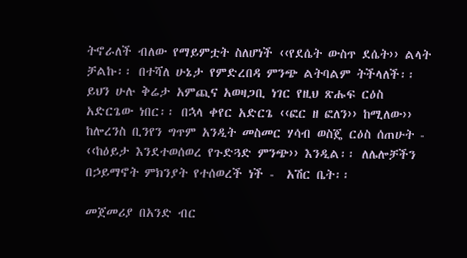ትኖራለች ብለው የማይምቷት ስለሆነች ‹‹የደሴት ውስጥ ደሴት›› ልላት ቻልኩ፡፡ በተሻለ ሁኔታ የምድረበዳ ምንጭ ልትባልም ትችላለች፡፡ ይህን ሁሉ ቅሬታ አምጪና አወዛጋቢ ነገር የዚህ ጽሑፍ ርዕስ አድርጌው ነበር፡፡ በኋላ ቀየር አድርጌ ‹‹ፎር ዘ ፎለን›› ከሚለው›› ከሎረንስ ቢንየን ግጥም አንዲት መስመር ሃሳብ ወስጄ ርዕስ ሰጠሁት - ‹‹ከዕይታ እንደተወሰወረ የጉድጓድ ምንጭ›› እንዲል፡፡ ለሌሎቻችን በኃይማኖት ምክንያት የተሰወረች ነች -  አሽር ቤት፡፡

መጀመሪያ በአንድ ብር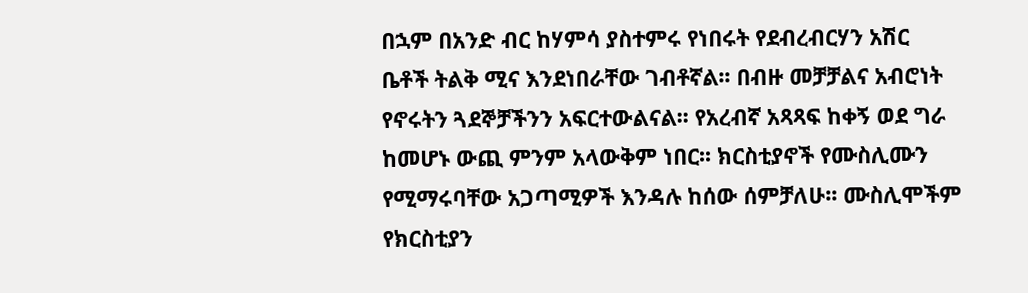በኋም በአንድ ብር ከሃምሳ ያስተምሩ የነበሩት የደብረብርሃን አሽር ቤቶች ትልቅ ሚና እንደነበራቸው ገብቶኛል፡፡ በብዙ መቻቻልና አብሮነት የኖሩትን ጓደኞቻችንን አፍርተውልናል፡፡ የአረብኛ አጻጻፍ ከቀኝ ወደ ግራ ከመሆኑ ውጪ ምንም አላውቅም ነበር፡፡ ክርስቲያኖች የሙስሊሙን የሚማሩባቸው አጋጣሚዎች እንዳሉ ከሰው ሰምቻለሁ፡፡ ሙስሊሞችም የክርስቲያን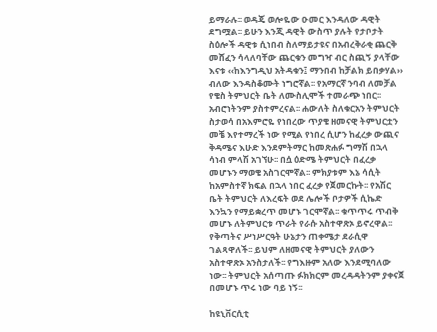ይማራሉ፡፡ ወዳጄ ወሎዬው ዑመር እንዳለው ዳዊት ደግሟል፡፡ ይሁን እንጂ ዳዊት ውስጥ ያሉት የታቦታት ስዕሎች ዳዊቱ ሲነበብ ስለማይታዩና በአብረቅራቂ ጨርቅ መሸፈን ሳላለባቸው ጨርቁን መግዣ ብር ስጪኝ ያላቸው እናቱ ‹‹ከእንግዲህ አትዳቁን፤ ማንበብ ከቻልክ ይበቃሃል›› ብለው እንዳስቆሙት ነግሮኛል፡፡ የአማርኛ ንባብ ለመቻል የቄስ ትምህርት ቤት ለሙስሊሞች ተመራጭ ነበር፡፡ አብሮነትንም ያስተምረናል፡፡ ሐውለት ስለቁርአን ትምህርት ስታወሳ በአእምሮዬ የነበረው ጥያቄ ዘመናዊ ትምህርቷን መቼ እየተማረች ነው የሚል የነበረ ሲሆን ከፈረቃ ውጪና ቅዳሜና እሁድ እንደምትማር ከመጽሐፉ ግማሽ በኋላ ሳነብ ምላሽ አገኘሁ፡፡ በሷ ዕድሜ ትምህርት በፈረቃ መሆኑን ማወቄ አስገርሞኛል፡፡ ምክያቱም እኔ ሳሲት ከአምስተኛ ክፍል በኋላ ነበር ፈረቃ የጀመርኩት፡፡ የአሽር ቤት ትምህርት ለእረፍት ወደ ሌሎች ቦታዎች ሲኬድ እንኳን የማይቋረጥ መሆኑ ገርሞኛል፡፡ ቁጥጥሩ ጥብቅ መሆኑ ለትምህርቱ ጥራት የራሱ አስተዋጽኦ ይኖረዋል፡፡ የቅጣትና ሥነሥርዓት ሁኔታን ጠቀሜታ ደራሲዋ ገልጻዋለች፡፡ ይህም ለዘመናዊ ትምህርት ያለውን አስተዋጽኦ አንስታለች፡፡ የግእዙም አለው እንደሚባለው ነው፡፡ ትምህርት አሰጣጡ ፉክክርም መረዳዳትንም ያቀናጀ በመሆኑ ጥሩ ነው ባይ ነኝ፡፡

ከዩኒቨርሲቲ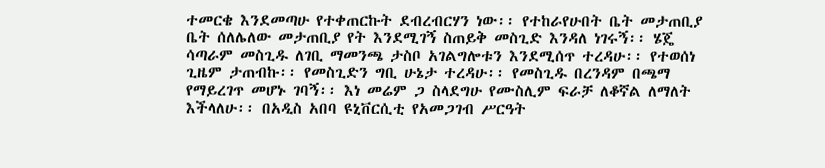ተመርቄ እንደመጣሁ የተቀጠርኩት ደብረብርሃን ነው፡፡ የተከራየሁበት ቤት መታጠቢያ ቤት ሰለሌለው መታጠቢያ የት እንደሚገኝ ስጠይቅ መስጊድ እንዳለ ነገሩኝ፡፡ ሄጄ ሳጣራም መስጊዱ ለገቢ ማመንጫ ታስቦ አገልግሎቱን እንደሚሰጥ ተረዳሁ፡፡ የተወሰነ ጊዜም ታጠብኩ፡፡ የመስጊድን ግቢ ሁኔታ ተረዳሁ፡፡ የመስጊዱ በረንዳም በጫማ የማይረገጥ መሆኑ ገባኝ፡፡ እነ መሬም ጋ ስላደግሁ የሙስሊም ፍራቻ ለቆኛል ለማለት እችላለሁ፡፡ በአዲስ አበባ ዩኒቨርሲቲ የአመጋገብ ሥርዓት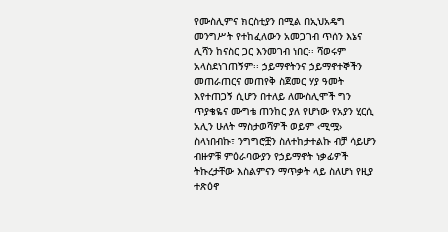የሙስሊምና ክርስቲያን በሚል በኢህአዴግ መንግሥት የተከፈለውን አመጋገብ ጥሰን እኔና ሊሻን ከናስር ጋር እንመገብ ነበር፡፡ ሻወሩም አላስደነገጠኝም፡፡ ኃይማኖትንና ኃይማኖተኞችን መጠራጠርና መጠየቅ ስጀመር ሃያ ዓመት እየተጠጋኝ ሲሆን በተለይ ለሙስሊሞች ግን ጥያቄዬና ሙግቴ ጠንከር ያለ የሆነው የአያን ሂርሲ አሊን ሁለት ማስታወሻዎች ወይም ‹ሚሟ› ስላነበብኩ፣ ንግግሮቿን ስለተከታተልኩ ብቻ ሳይሆን ብዙዎቹ ምዕራባውያን የኃይማኖት ነቃፊዎች ትኩረታቸው እስልምናን ማጥቃት ላይ ስለሆነ የዚያ ተጽዕኖ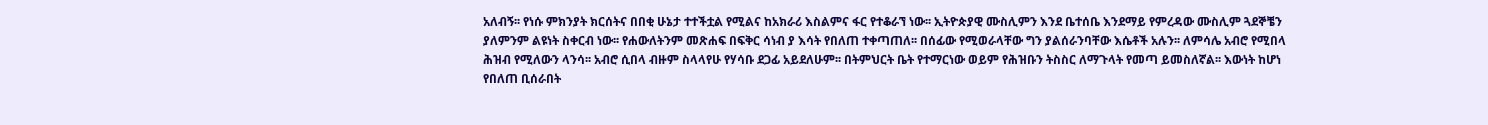አለብኝ፡፡ የነሱ ምክንያት ክርሰትና በበቂ ሁኔታ ተተችቷል የሚልና ከአክራሪ እስልምና ፋር የተቆራኘ ነው፡፡ ኢትዮጵያዊ ሙስሊምን እንደ ቤተሰቤ እንደማይ የምረዳው ሙስሊም ጓደኞቼን ያለምንም ልዩነት ስቀርብ ነው፡፡ የሐውለትንም መጽሐፍ በፍቅር ሳነብ ያ እሳት የበለጠ ተቀጣጠለ፡፡ በሰፊው የሚወራላቸው ግን ያልሰራንባቸው እሴቶች አሉን፡፡ ለምሳሌ አብሮ የሚበላ ሕዝብ የሚለውን ላንሳ፡፡ አብሮ ሲበላ ብዙም ስላላየሁ የሃሳቡ ደጋፊ አይደለሁም፡፡ በትምህርት ቤት የተማርነው ወይም የሕዝቡን ትስስር ለማጉላት የመጣ ይመስለኛል፡፡ እውነት ከሆነ የበለጠ ቢሰራበት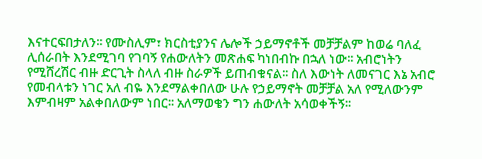እናተርፍበታለን፡፡ የሙስሊም፣ ክርስቲያንና ሌሎች ኃይማኖቶች መቻቻልም ከወሬ ባለፈ ሊሰራበት እንደሚገባ የገባኝ የሐውለትን መጽሐፍ ካነበብኩ በኋለ ነው፡፡ አብሮነትን የሚሸረሽር ብዙ ድርጊት ስላለ ብዙ ስራዎች ይጠብቁናል፡፡ ስለ እውነት ለመናገር እኔ አብሮ የመብላቱን ነገር አለ ብዬ እንደማልቀበለው ሁሉ የኃይማኖት መቻቻል አለ የሚለውንም እምብዛም አልቀበለውም ነበር፡፡ አለማወቄን ግን ሐውለት አሳወቀችኝ፡፡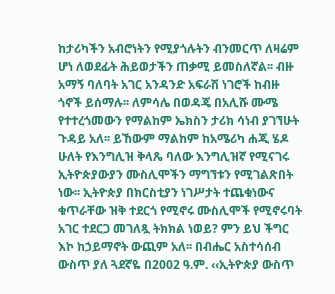ከታሪካችን አብሮነትን የሚያጎሉትን ብንመርጥ ለዛሬም ሆነ ለወደፊት ሕይወታችን ጠቃሚ ይመስለኛል፡፡ ብዙ አማኝ ባለባት አገር አንዳንድ አፍራሽ ነገሮች ከብዙ ጎኖች ይሰማሉ፡፡ ለምሳሌ በወዳጄ በአሊሹ ሙሜ የተተረጎመውን የማልከም ኤክስን ታሪክ ሳነብ ያገኘሁት ጉዳይ አለ፡፡ ይኸውም ማልከም ከአሜሪካ ሐጂ ሄዶ ሁለት የእንግሊዝ ቅላጼ ባለው እንግሊዝኛ የሚናገሩ ኢትዮጵያውያን ሙስሊሞችን ማግኘቱን የሚገልጽበት ነው፡፡ ኢትዮጵያ በክርስቲያን ነገሥታት ተጨቁነውና ቁጥራቸው ዝቅ ተደርጎ የሚኖሩ ሙስሊሞች የሚኖሩባት አገር ተደርጋ መገለጿ ትክክል ነወይ? ምን ይህ ችግር እኮ ከኃይማኖት ውጪም አለ፡፡ በብሔር አስተሳሰብ ውስጥ ያለ ጓደኛዬ በ2002 ዓ.ም. ‹‹ኢትዮጵያ ውስጥ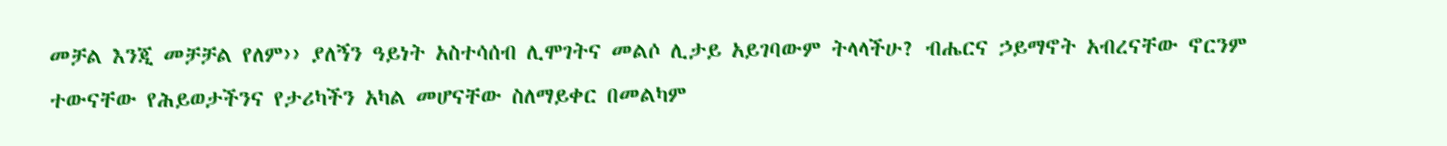መቻል እንጂ መቻቻል የለም›› ያለኝን ዓይነት አስተሳሰብ ሊሞገትና መልሶ ሊታይ አይገባውም ትላላችሁ? ብሔርና ኃይማኖት አብረናቸው ኖርንም ተውናቸው የሕይወታችንና የታሪካችን አካል መሆናቸው ስለማይቀር በመልካም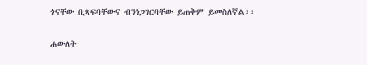ጎናቸው ቢጻፍባቸውና ብንነጋገርባቸው ይጠቅም ይመስለኛል፡፡

ሐውለት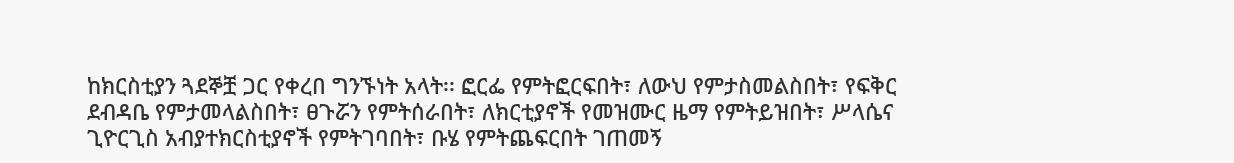ከክርስቲያን ጓደኞቿ ጋር የቀረበ ግንኙነት አላት፡፡ ፎርፌ የምትፎርፍበት፣ ለውህ የምታስመልስበት፣ የፍቅር ደብዳቤ የምታመላልስበት፣ ፀጉሯን የምትሰራበት፣ ለክርቲያኖች የመዝሙር ዜማ የምትይዝበት፣ ሥላሴና ጊዮርጊስ አብያተክርስቲያኖች የምትገባበት፣ ቡሄ የምትጨፍርበት ገጠመኝ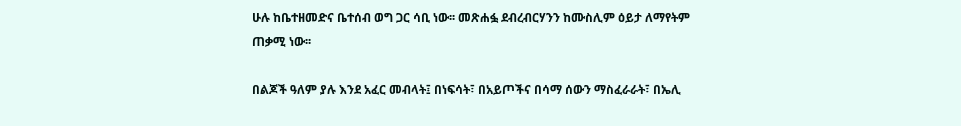ሁሉ ከቤተዘመድና ቤተሰብ ወግ ጋር ሳቢ ነው፡፡ መጽሐፏ ደብረብርሃንን ከሙስሊም ዕይታ ለማየትም ጠቃሚ ነው፡፡

በልጆች ዓለም ያሉ እንደ አፈር መብላት፤ በነፍሳት፣ በአይጦችና በሳማ ሰውን ማስፈራራት፣ በኤሊ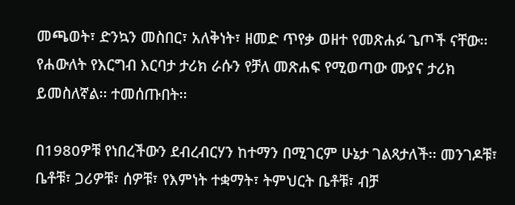መጫወት፣ ድንኳን መስበር፣ አለቅነት፣ ዘመድ ጥየቃ ወዘተ የመጽሐፉ ጌጦች ናቸው፡፡ የሐውለት የእርግብ እርባታ ታሪክ ራሱን የቻለ መጽሐፍ የሚወጣው ሙያና ታሪክ ይመስለኛል፡፡ ተመሰጡበት፡፡

በ1980ዎቹ የነበረችውን ደብረብርሃን ከተማን በሚገርም ሁኔታ ገልጻታለች፡፡ መንገዶቹ፣ ቤቶቹ፣ ጋሪዎቹ፣ ሰዎቹ፣ የእምነት ተቋማት፣ ትምህርት ቤቶቹ፣ ብቻ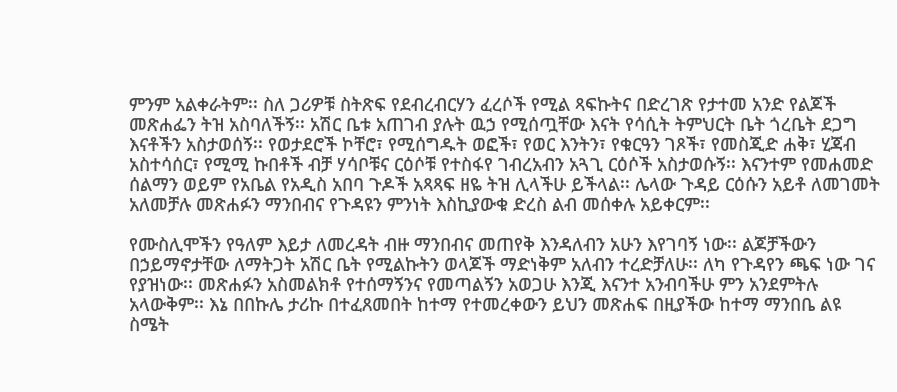ምንም አልቀራትም፡፡ ስለ ጋሪዎቹ ስትጽፍ የደብረብርሃን ፈረሶች የሚል ጻፍኩትና በድረገጽ የታተመ አንድ የልጆች መጽሐፌን ትዝ አስባለችኝ፡፡ አሽር ቤቱ አጠገብ ያሉት ዉኃ የሚሰጧቸው እናት የሳሲት ትምህርት ቤት ጎረቤት ደጋግ እናቶችን አስታወሰኝ፡፡ የወታደሮች ኮቸሮ፣ የሚሰግዱት ወፎች፣ የወር እንትን፣ የቁርዓን ገጾች፣ የመስጂድ ሐቅ፣ ሂጃብ አስተሳሰር፣ የሚሚ ኩበቶች ብቻ ሃሳቦቹና ርዕሶቹ የተስፋየ ገብረአብን አጓጊ ርዕሶች አስታወሱኝ፡፡ እናንተም የመሐመድ ሰልማን ወይም የአቤል የአዲስ አበባ ጉዶች አጻጻፍ ዘዬ ትዝ ሊላችሁ ይችላል፡፡ ሌላው ጉዳይ ርዕሱን አይቶ ለመገመት አለመቻሉ መጽሐፉን ማንበብና የጉዳዩን ምንነት እስኪያውቁ ድረስ ልብ መሰቀሉ አይቀርም፡፡

የሙስሊሞችን የዓለም እይታ ለመረዳት ብዙ ማንበብና መጠየቅ እንዳለብን አሁን እየገባኝ ነው፡፡ ልጆቻችውን በኃይማኖታቸው ለማትጋት አሽር ቤት የሚልኩትን ወላጆች ማድነቅም አለብን ተረድቻለሁ፡፡ ለካ የጉዳየን ጫፍ ነው ገና የያዝነው፡፡ መጽሐፉን አስመልክቶ የተሰማኝንና የመጣልኝን አወጋሁ እንጂ እናንተ አንብባችሁ ምን አንደምትሉ አላውቅም፡፡ እኔ በበኩሌ ታሪኩ በተፈጸመበት ከተማ የተመረቀውን ይህን መጽሐፍ በዚያችው ከተማ ማንበቤ ልዩ ስሜት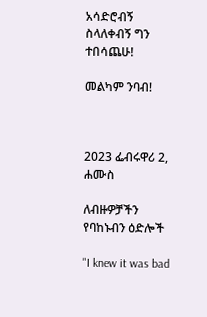አሳድሮብኝ ስላለቀብኝ ግን ተበሳጨሁ!

መልካም ንባብ!



2023 ፌብሩዋሪ 2, ሐሙስ

ለብዙዎቻችን የባከኑብን ዕድሎች

"I knew it was bad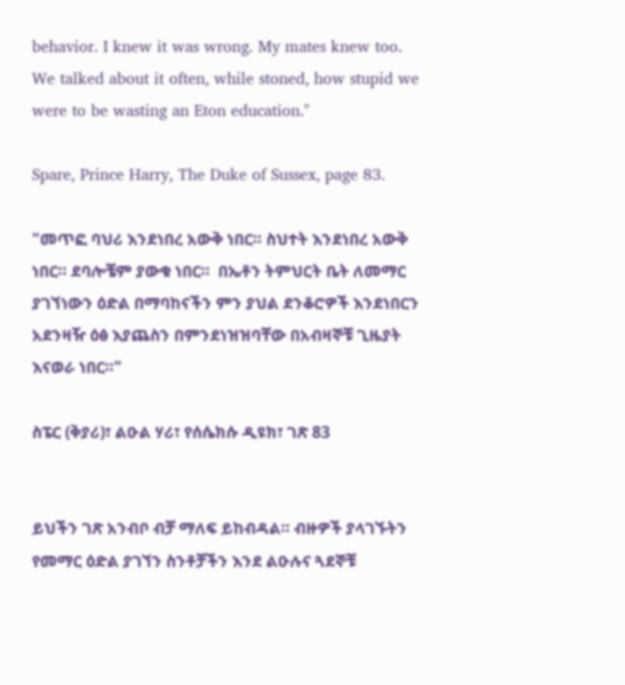behavior. I knew it was wrong. My mates knew too. We talked about it often, while stoned, how stupid we were to be wasting an Eton education."

Spare, Prince Harry, The Duke of Sussex, page 83.

"መጥፎ ባህሪ እንደነበረ አውቅ ነበር። ስህተት እንደነበረ አውቅ ነበር። ደባሎቼም ያውቁ ነበር።  በኤቶን ትምህርት ቤት ለመማር ያገኘነውን ዕድል በማባከናችን ምን ያህል ደንቆሮዎች እንደነበርን አደንዛዥ ዕፅ እያጨስን በምንደነዝዝባቸው በአብዛኞቹ ጊዜያት እናወራ ነበር።"

ስፔር (ቅያሪ)፣ ልዑል ሃሪ፣ የሰሴክሱ ዲዩክ፣ ገጽ 83


ይህችን ገጽ አንብቦ ብቻ ማለፍ ይከብዳል። ብዙዎች ያላገኙትን የመማር ዕድል ያገኘን ስንቶቻችን እንደ ልዑሉና ጓደኞቹ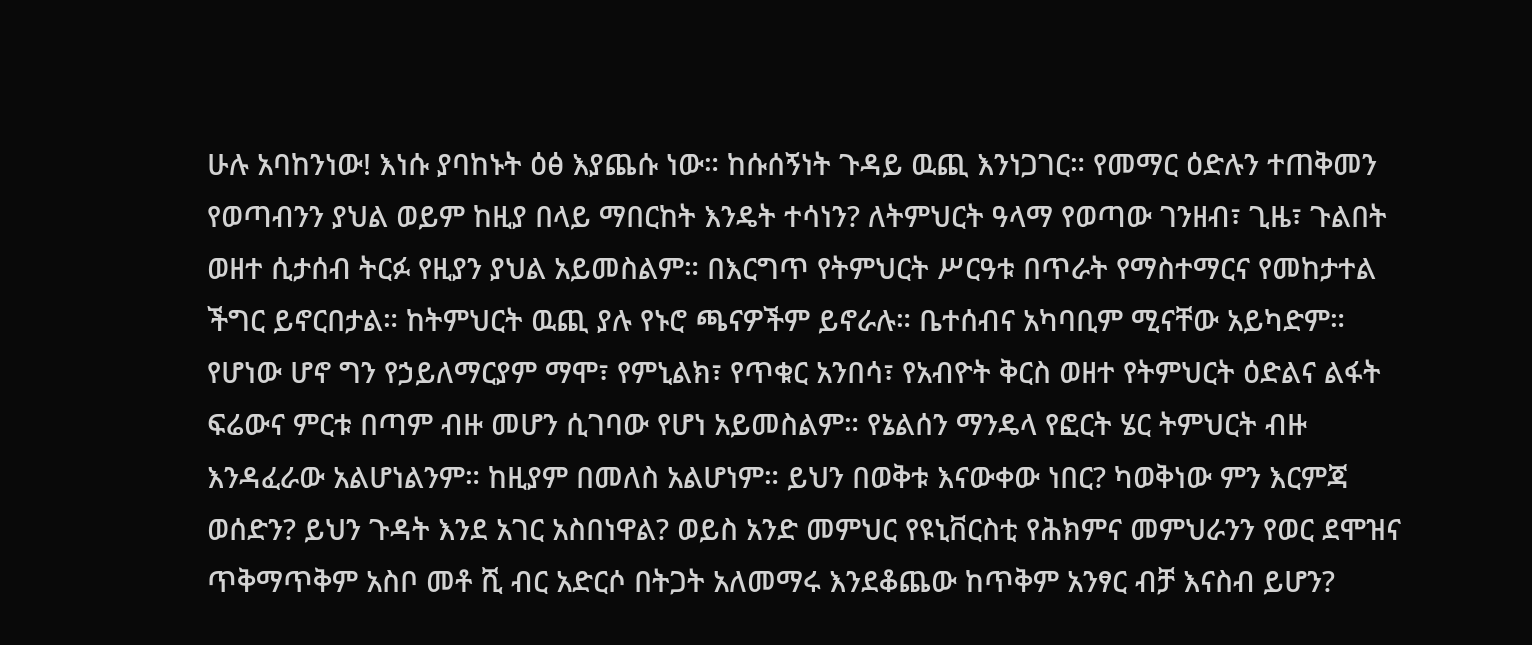ሁሉ አባከንነው! እነሱ ያባከኑት ዕፅ እያጨሱ ነው። ከሱሰኝነት ጉዳይ ዉጪ እንነጋገር። የመማር ዕድሉን ተጠቅመን የወጣብንን ያህል ወይም ከዚያ በላይ ማበርከት እንዴት ተሳነን? ለትምህርት ዓላማ የወጣው ገንዘብ፣ ጊዜ፣ ጉልበት ወዘተ ሲታሰብ ትርፉ የዚያን ያህል አይመስልም። በእርግጥ የትምህርት ሥርዓቱ በጥራት የማስተማርና የመከታተል ችግር ይኖርበታል። ከትምህርት ዉጪ ያሉ የኑሮ ጫናዎችም ይኖራሉ። ቤተሰብና አካባቢም ሚናቸው አይካድም። የሆነው ሆኖ ግን የኃይለማርያም ማሞ፣ የምኒልክ፣ የጥቁር አንበሳ፣ የአብዮት ቅርስ ወዘተ የትምህርት ዕድልና ልፋት ፍሬውና ምርቱ በጣም ብዙ መሆን ሲገባው የሆነ አይመስልም። የኔልሰን ማንዴላ የፎርት ሄር ትምህርት ብዙ እንዳፈራው አልሆነልንም። ከዚያም በመለስ አልሆነም። ይህን በወቅቱ እናውቀው ነበር? ካወቅነው ምን እርምጃ ወሰድን? ይህን ጉዳት እንደ አገር አስበነዋል? ወይስ አንድ መምህር የዩኒቨርስቲ የሕክምና መምህራንን የወር ደሞዝና ጥቅማጥቅም አስቦ መቶ ሺ ብር አድርሶ በትጋት አለመማሩ እንደቆጨው ከጥቅም አንፃር ብቻ እናስብ ይሆን?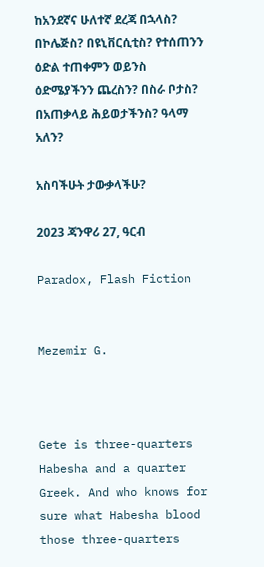ከአንደኛና ሁለተኛ ደረጃ በኋላስ? በኮሌጅስ? በዩኒቨርሲቲስ? የተሰጠንን ዕድል ተጠቀምን ወይንስ ዕድሜያችንን ጨረስን? በስራ ቦታስ? በአጠቃላይ ሕይወታችንስ? ዓላማ አለን?

አስባችሁት ታውቃላችሁ?

2023 ጃንዋሪ 27, ዓርብ

Paradox, Flash Fiction


Mezemir G.



Gete is three-quarters Habesha and a quarter Greek. And who knows for sure what Habesha blood those three-quarters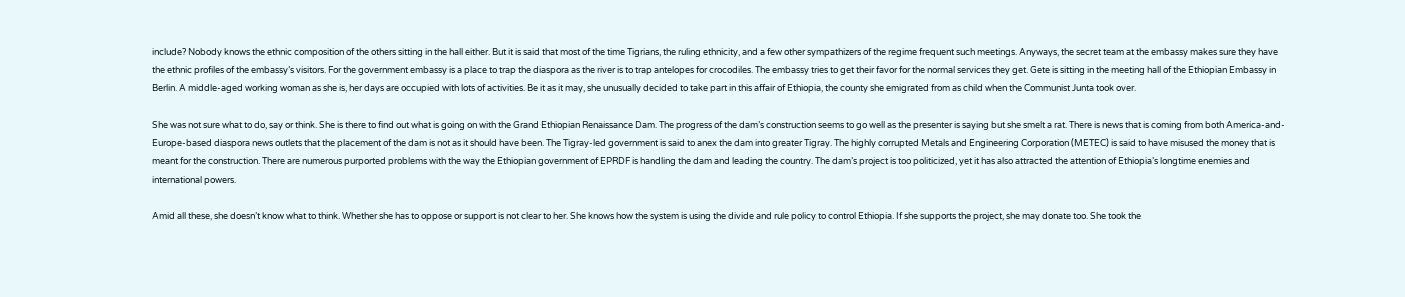include? Nobody knows the ethnic composition of the others sitting in the hall either. But it is said that most of the time Tigrians, the ruling ethnicity, and a few other sympathizers of the regime frequent such meetings. Anyways, the secret team at the embassy makes sure they have the ethnic profiles of the embassy’s visitors. For the government embassy is a place to trap the diaspora as the river is to trap antelopes for crocodiles. The embassy tries to get their favor for the normal services they get. Gete is sitting in the meeting hall of the Ethiopian Embassy in Berlin. A middle-aged working woman as she is, her days are occupied with lots of activities. Be it as it may, she unusually decided to take part in this affair of Ethiopia, the county she emigrated from as child when the Communist Junta took over.

She was not sure what to do, say or think. She is there to find out what is going on with the Grand Ethiopian Renaissance Dam. The progress of the dam’s construction seems to go well as the presenter is saying but she smelt a rat. There is news that is coming from both America-and-Europe-based diaspora news outlets that the placement of the dam is not as it should have been. The Tigray-led government is said to anex the dam into greater Tigray. The highly corrupted Metals and Engineering Corporation (METEC) is said to have misused the money that is meant for the construction. There are numerous purported problems with the way the Ethiopian government of EPRDF is handling the dam and leading the country. The dam’s project is too politicized, yet it has also attracted the attention of Ethiopia’s longtime enemies and international powers.

Amid all these, she doesn’t know what to think. Whether she has to oppose or support is not clear to her. She knows how the system is using the divide and rule policy to control Ethiopia. If she supports the project, she may donate too. She took the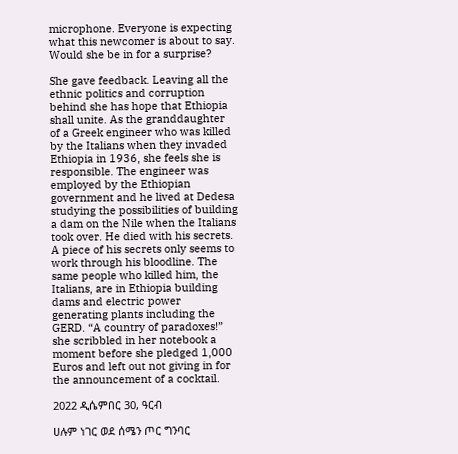microphone. Everyone is expecting what this newcomer is about to say. Would she be in for a surprise?

She gave feedback. Leaving all the ethnic politics and corruption behind she has hope that Ethiopia shall unite. As the granddaughter of a Greek engineer who was killed by the Italians when they invaded Ethiopia in 1936, she feels she is responsible. The engineer was employed by the Ethiopian government and he lived at Dedesa studying the possibilities of building a dam on the Nile when the Italians took over. He died with his secrets. A piece of his secrets only seems to work through his bloodline. The same people who killed him, the Italians, are in Ethiopia building dams and electric power generating plants including the GERD. “A country of paradoxes!” she scribbled in her notebook a moment before she pledged 1,000 Euros and left out not giving in for the announcement of a cocktail.

2022 ዲሴምበር 30, ዓርብ

ሀሉም ነገር ወደ ሰሜን ጦር ግንባር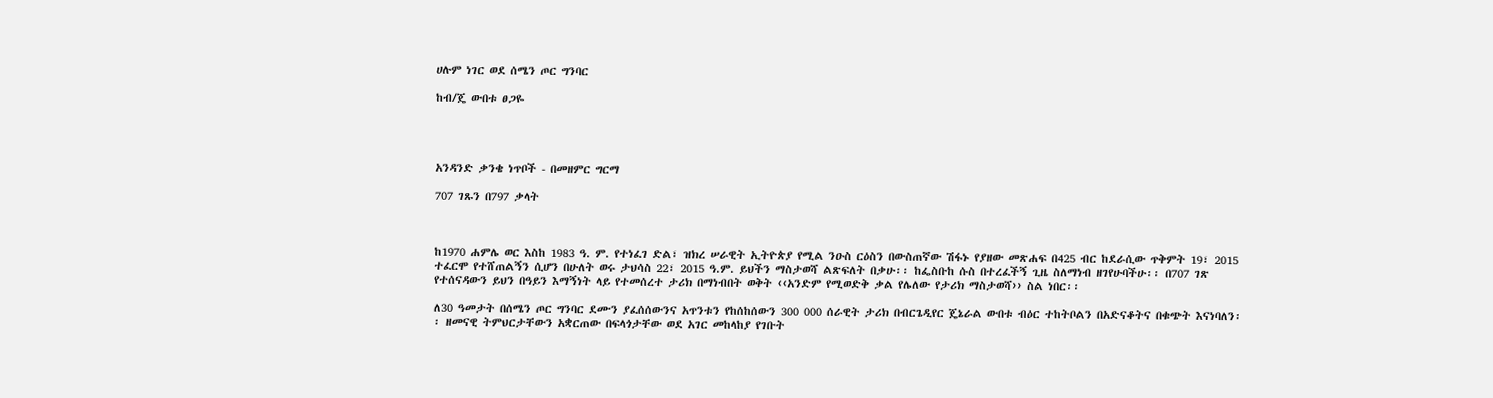ሀሉም ነገር ወደ ሰሜን ጦር ግንባር

ከብ/ጄ ውበቱ ፀጋዬ




አንዳንድ ቃንቄ ነጥቦች - በመዘምር ግርማ

707 ገጹን በ797 ቃላት



ከ1970 ሐምሌ ወር እስከ 1983 ዓ. ም. የተነፈገ ድል፣ ዝክረ ሠራዊት ኢትዮጵያ የሚል ንዑስ ርዕስን በውስጠኛው ሽፋኑ የያዘው መጽሐፍ በ425 ብር ከደራሲው ጥቅምት 19፣ 2015 ተፈርሞ የተሸጠልኝን ሲሆን በሁለት ወሩ ታህሳስ 22፣ 2015 ዓ.ም. ይህችን ማስታወሻ ልጽፍለት በቃሁ፡፡ ከፌስቡከ ሱስ በተረፈችኝ ጊዜ ስለማነብ ዘገየሁባችሁ፡፡ በ707 ገጽ የተሰናዳውን ይህን በዓይን እማኝነት ላይ የተመሰረተ ታሪክ በማነብበት ወቅት ‹‹አንድም የሚወድቅ ቃል የሌለው የታሪክ ማስታወሻ›› ስል ነበር፡፡

ለ30 ዓመታት በሰሜን ጦር ግንባር ደሙን ያፈሰሰውንና አጥንቱን የከሰከሰውን 300 000 ሰራዊት ታሪክ በብርጌዲየር ጄኔራል ውበቱ ብዕር ተከትቦልን በአድናቆትና በቁጭት እናነባለን፡፡ ዘመናዊ ትምህርታቸውን አቋርጠው በፍላጎታቸው ወደ አገር መከላከያ የገቡት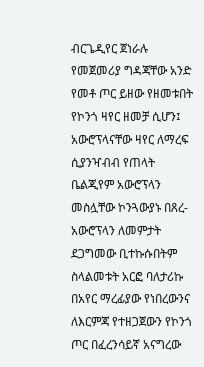ብርጌዲየር ጀነራሉ የመጀመሪያ ግዳጃቸው አንድ የመቶ ጦር ይዘው የዘመቱበት የኮንጎ ዛየር ዘመቻ ሲሆን፤ አውሮፕላናቸው ዛየር ለማረፍ ሲያንዣብብ የጠላት ቤልጂየም አውሮፕላን መስሏቸው ኮንጓውያኑ በጸረ-አውሮፕላን ለመምታት ደጋግመው ቢተኩሱበትም ስላልመቱት አርፎ ባለታሪኩ በአየር ማረፊያው የነበረውንና ለእርምጃ የተዘጋጀውን የኮንጎ ጦር በፈረንሳይኛ አናግረው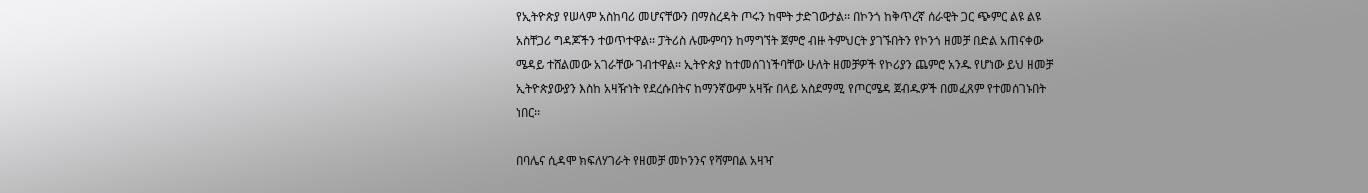የኢትዮጵያ የሠላም አስከባሪ መሆናቸውን በማስረዳት ጦሩን ከሞት ታድገውታል፡፡ በኮንጎ ከቅጥረኛ ሰራዊት ጋር ጭምር ልዩ ልዩ አስቸጋሪ ግዳጆችን ተወጥተዋል፡፡ ፓትሪስ ሉሙምባን ከማግኘት ጀምሮ ብዙ ትምህርት ያገኙበትን የኮንጎ ዘመቻ በድል አጠናቀው ሜዳይ ተሸልመው አገራቸው ገብተዋል፡፡ ኢትዮጵያ ከተመሰገነችባቸው ሁለት ዘመቻዎች የኮሪያን ጨምሮ አንዱ የሆነው ይህ ዘመቻ ኢትዮጵያውያን እስከ አዛዥነት የደረሱበትና ከማንኛውም አዛዥ በላይ አስደማሚ የጦርሜዳ ጀብዱዎች በመፈጸም የተመሰገኑበት ነበር፡፡

በባሌና ሲዳሞ ክፍለሃገራት የዘመቻ መኮንንና የሻምበል አዛዣ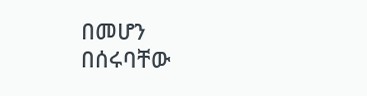በመሆን በሰሩባቸው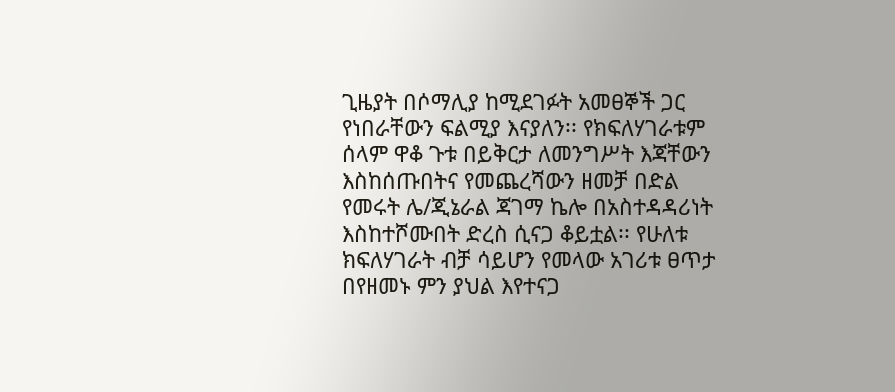ጊዜያት በሶማሊያ ከሚደገፉት አመፀኞች ጋር የነበራቸውን ፍልሚያ እናያለን፡፡ የክፍለሃገራቱም ሰላም ዋቆ ጉቱ በይቅርታ ለመንግሥት እጃቸውን እስከሰጡበትና የመጨረሻውን ዘመቻ በድል የመሩት ሌ/ጂኔራል ጃገማ ኬሎ በአስተዳዳሪነት እስከተሾሙበት ድረስ ሲናጋ ቆይቷል፡፡ የሁለቱ ክፍለሃገራት ብቻ ሳይሆን የመላው አገሪቱ ፀጥታ በየዘመኑ ምን ያህል እየተናጋ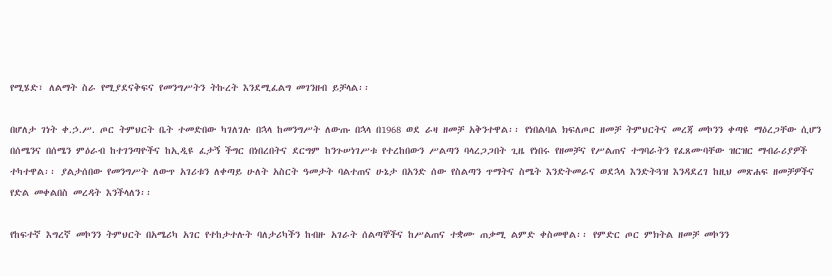የሚሄድ፣ ለልማት ስራ የሚያደናቅፍና የመንግሥትን ትኩረት እንደሚፈልግ መገንዘብ ይቻላል፡፡

በሆለታ ገነት ቀ.ኃ.ሥ. ጦር ትምህርት ቤት ተመድበው ካገለገሉ በኋላ ከመንግሥት ለውጡ በኋላ በ1968 ወደ ራዛ ዘመቻ አቅንተዋል፡፡ የነበልባል ክፍለጦር ዘመቻ ትምህርትና መረጃ መኮንን ቀጣዩ ማዕረጋቸው ሲሆን በሰሜንና በሰሜን ምዕራብ ከተገንጣዮችና ከኢዲዩ ፈታኝ ችግር በነበረበትና ደርግም ከንጉሠነገሥቱ የተረከበውን ሥልጣን ባላረጋጋበት ጊዜ የነበሩ የዘመቻና የሥልጠና ተግባራትን የፈጸሙባቸው ዝርዝር ማብራሪያዎች ተካተዋል፡፡ ያልታሰበው የመንግሥት ለውጥ አገሪቱን ለቀጣይ ሁለት አስርት ዓመታት ባልተጠና ሁኔታ በአንድ ሰው የስልጣን ጥማትና ስሜት እንድትመራና ወደኋላ እንድትጓዝ እንዳደረገ ከዚህ መጽሐፍ ዘመቻዎችና የድል መቀልበስ መረዳት እንችላለን፡፡

የከፍተኛ እግረኛ መኮንን ትምህርት በአሜሪካ አገር የተከታተሉት ባለታሪካችን ከብዙ አገራት ሰልጣኞችና ከሥልጠና ተቋሙ ጠቃሚ ልምድ ቀስመዋል፡፡ የምድር ጦር ምክትል ዘመቻ መኮንን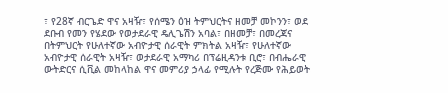፣ የ28ኛ ብርጌድ ዋና አዛዥ፣ የሰሜን ዕዝ ትምህርትና ዘመቻ መኮንን፣ ወደ ደቡብ የመን የሄደው የወታደራዊ ዴሊጌሽን አባል፣ በዘመቻ፣ በመረጃና በትምህርት የሁለተኛው አብዮታዊ ሰራዊት ምክትል አዛዥ፣ የሁለተኛው አብዮታዊ ሰራዊት አዛዥ፣ ወታደራዊ አማካሪ በፕሬዚዳንቱ ቢሮ፣ በብሔራዊ ውትድርና ሲቪል መከላከል ዋና መምሪያ ኃላፊ የሚሉት የረጅሙ የሕይወት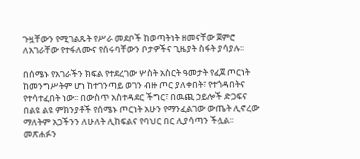ጉዟቸውን የሚገልጹት የሥራ መደቦች ከወጣትነት ዘመናቸው ጀምሮ ለአገራቸው የተፋለሙና የሰሩባቸውን ቦታዎችና ጊዜያት ስፋት ያሳያሉ፡፡

በሰሜኑ የአገራችን ክፍል የተደረገው ሦስት አስርት ዓመታት የፈጀ ጦርነት ከመንግሥትም ሆነ ከተገንጣይ ወገን ብዙ ጦር ያለቀበት፣ የተጎዳበትና የተሳተፈበት ነው፡፡ በውስጥ አስተዳደር ችግር፣ በዉጪ ኃይሎች ድጋፍና በልዩ ልዩ ምክንያቶች የሰሜኑ ጦርነት አሁን የማንፈልገው ውጤት ሊኖረው ማለትም አጋችንን ለሁለት ሊከፍልና የባህር በር ሊያሳጣን ችሏል፡፡ መጽሐፉን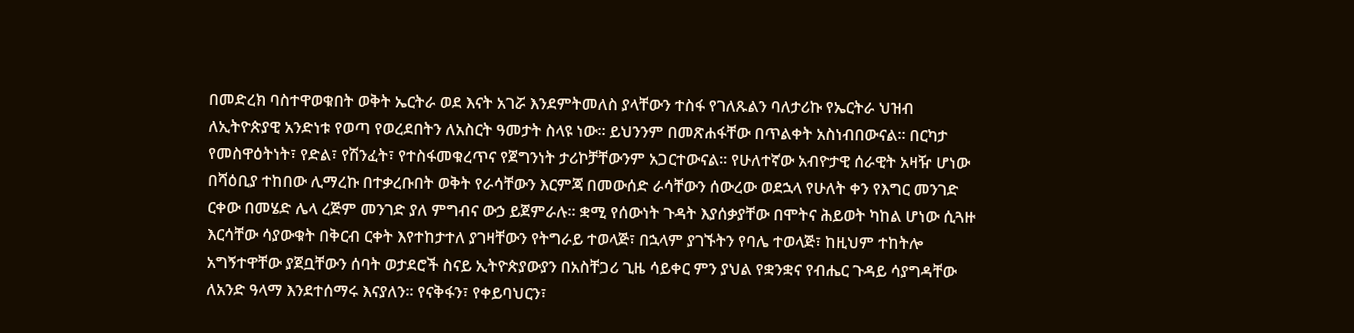በመድረክ ባስተዋወቁበት ወቅት ኤርትራ ወደ እናት አገሯ እንደምትመለስ ያላቸውን ተስፋ የገለጹልን ባለታሪኩ የኤርትራ ህዝብ ለኢትዮጵያዊ አንድነቱ የወጣ የወረደበትን ለአስርት ዓመታት ስላዩ ነው፡፡ ይህንንም በመጽሐፋቸው በጥልቀት አስነብበውናል፡፡ በርካታ የመስዋዕትነት፣ የድል፣ የሽንፈት፣ የተስፋመቁረጥና የጀግንነት ታሪኮቻቸውንም አጋርተውናል፡፡ የሁለተኛው አብዮታዊ ሰራዊት አዛዥ ሆነው በሻዕቢያ ተከበው ሊማረኩ በተቃረቡበት ወቅት የራሳቸውን እርምጃ በመውሰድ ራሳቸውን ሰውረው ወደኋላ የሁለት ቀን የእግር መንገድ ርቀው በመሄድ ሌላ ረጅም መንገድ ያለ ምግብና ውኃ ይጀምራሉ፡፡ ቋሚ የሰውነት ጉዳት እያሰቃያቸው በሞትና ሕይወት ካከል ሆነው ሲጓዙ እርሳቸው ሳያውቁት በቅርብ ርቀት እየተከታተለ ያገዛቸውን የትግራይ ተወላጅ፣ በኋላም ያገኙትን የባሌ ተወላጅ፣ ከዚህም ተከትሎ አግኝተዋቸው ያጀቧቸውን ሰባት ወታደሮች ስናይ ኢትዮጵያውያን በአስቸጋሪ ጊዜ ሳይቀር ምን ያህል የቋንቋና የብሔር ጉዳይ ሳያግዳቸው ለአንድ ዓላማ እንደተሰማሩ እናያለን፡፡ የናቅፋን፣ የቀይባህርን፣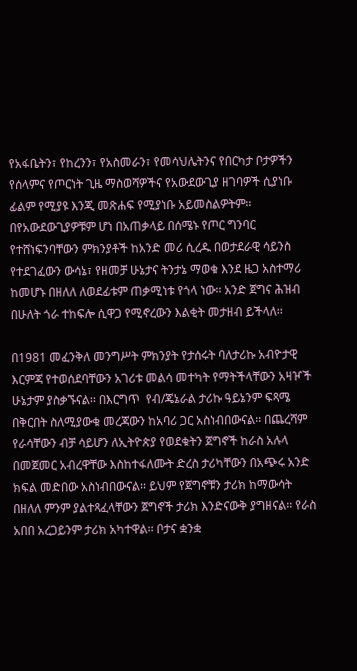የአፋቤትን፣ የከረንን፣ የአስመራን፣ የመሳህሌትንና የበርካታ ቦታዎችን የሰላምና የጦርነት ጊዜ ማስወሻዎችና የአውደውጊያ ዘገባዎች ሲያነቡ ፊልም የሚያዩ እንጂ መጽሐፍ የሚያነቡ አይመስልዎትም፡፡ በየአውደውጊያዎቹም ሆነ በአጠቃላይ በሰሜኑ የጦር ግንባር የተሸነፍንባቸውን ምክንያቶች ከአንድ መሪ ሲረዱ በወታደራዊ ሳይንስ የተደገፈውን ውሳኔ፣ የዘመቻ ሁኔታና ትንታኔ ማወቁ እንደ ዜጋ አስተማሪ ከመሆኑ በዘለለ ለወደፊቱም ጠቃሚነቱ የጎላ ነው፡፡ አንድ ጀግና ሕዝብ በሁለት ጎራ ተከፍሎ ሲዋጋ የሚኖረውን እልቂት መታዘብ ይችላለ፡፡

በ1981 መፈንቅለ መንግሥት ምክንያት የታሰሩት ባለታሪኩ አብዮታዊ እርምጃ የተወሰደባቸውን አገሪቱ መልሳ መተካት የማትችላቸውን አዛዦች ሁኔታም ያስቃኙናል፡፡ በእርግጥ  የብ/ጄኔራል ታሪኩ ዓይኔንም ፍጻሜ በቅርበት ስለሚያውቁ መረጃውን ከአባሪ ጋር አስነብበውናል፡፡ በጨረሻም የራሳቸውን ብቻ ሳይሆን ለኢትዮጵያ የወደቁትን ጀግኖች ከራስ አሉላ በመጀመር አብረዋቸው እስከተፋለሙት ድረስ ታሪካቸውን በአጭሩ አንድ ክፍል መድበው አስነብበውናል፡፡ ይህም የጀግኖቹን ታሪክ ከማውሳት በዘለለ ምንም ያልተጻፈላቸውን ጀግኖች ታሪክ እንድናውቅ ያግዘናል፡፡ የራስ አበበ አረጋይንም ታሪክ አካተዋል፡፡ ቦታና ቋንቋ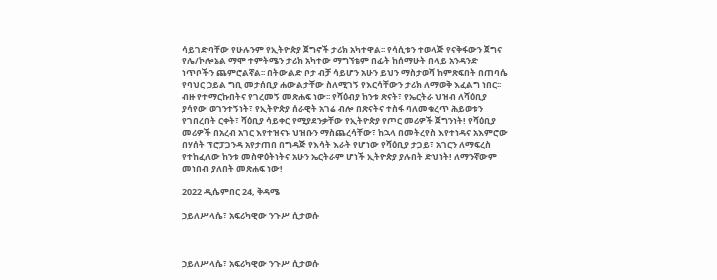ሳይገድባቸው የሁሉንም የኢትዮጵያ ጀግኖች ታሪክ አካተዋል፡፡ የሳሲቱን ተወላጅ የናቅፋውን ጀግና የሌ/ኮሎኔል ማሞ ተምትሜን ታሪክ አካተው ማግኘቴም በፊት ከሰማሁት በላይ አንዳንድ ነጥቦችን ጨምሮልኛል፡፡ በትውልድ ቦታ ብቻ ሳይሆን አሁን ይህን ማስታወሻ ከምጽፍበት በጠባሴ የባህር ኃይል ግቢ መታሰቢያ ሐውልታቸው ስለሚገኝ የእርሳቸውን ታሪክ ለማወቅ እፈልግ ነበር፡፡ ብዙ የተማርኩበትና የገረመኝ መጽሐፍ ነው፡፡ የሻዕብያ ከንቱ ጽናት፣ የኤርትራ ህዝብ ለሻዕቢያ ያሳየው ወገንተኝነት፣ የኢትዮጵያ ሰራዊት አገሬ ብሎ በጽናትና ተስፋ ባለመቁረጥ ሕይወቱን የገበረበት ርቀት፣ ሻዕቢያ ሳይቀር የሚያደንቃቸው የኢትዮጵያ የጦር መሪዎች ጀግንነት! የሻዕቢያ መሪዎች በአረብ አገር እየተዝናኑ ህዝቡን ማስጨረሳቸው፣ ከኋላ በመትረየስ እየተነዳና አእምሮው በሃሰት ፕሮፓጋንዳ አየታጠበ በግዳጅ የእሳት እራት የሆነው የሻዕቢያ ታጋይ፣ አገርን ለማፍረስ የተከፈለው ከንቱ መስዋዕትነትና አሁን ኤርትራም ሆነች ኢትዮጵያ ያሉበት ድህነት! ለማንኛውም መነበብ ያለበት መጽሐፍ ነው!

2022 ዲሴምበር 24, ቅዳሜ

ኃይለሥላሴ፣ አፍሪካዊው ንጉሥ ሲታወሱ



ኃይለሥላሴ፣ አፍሪካዊው ንጉሥ ሲታወሱ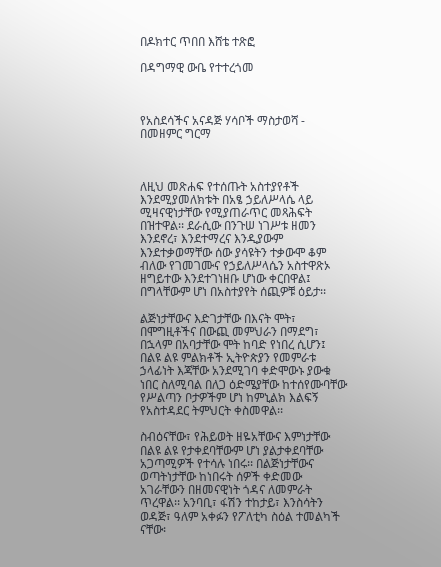በዶክተር ጥበበ እሸቴ ተጽፎ

በዳግማዊ ውቤ የተተረጎመ



የአስደሳችና አናዳጅ ሃሳቦች ማስታወሻ - በመዘምር ግርማ



ለዚህ መጽሐፍ የተሰጡት አስተያየቶች እንደሚያመለክቱት በአፄ ኃይለሥላሴ ላይ ሚዛናዊነታቸው የሚያጠራጥር መጻሕፍት በዝተዋል፡፡ ደራሲው በንጉሠ ነገሥቱ ዘመን እንደኖረ፣ እንደተማረና እንዲያውም እንደተቃወማቸው ሰው ያሳዩትን ተቃውሞ ቆም ብለው የገመገሙና የኃይለሥላሴን አስተዋጽኦ ዘግይተው እንደተገነዘቡ ሆነው ቀርበዋል፤ በግላቸውም ሆነ በአስተያየት ሰጪዎቹ ዕይታ፡፡

ልጅነታቸውና እድገታቸው በእናት ሞት፣ በሞግዚቶችና በውጪ መምህራን በማደግ፣ በኋላም በአባታቸው ሞት ከባድ የነበረ ሲሆን፤ በልዩ ልዩ ምልክቶች ኢትዮጵያን የመምራቱ ኃላፊነት እጃቸው አንደሚገባ ቀድሞውኑ ያውቁ ነበር ስለሚባል በለጋ ዕድሜያቸው ከተሰየሙባቸው የሥልጣን ቦታዎችም ሆነ ከምኒልክ እልፍኝ የአስተዳደር ትምህርት ቀስመዋል፡፡

ስብዕናቸው፣ የሕይወት ዘዬአቸውና እምነታቸው በልዩ ልዩ የታቀደባቸውም ሆነ ያልታቀደባቸው አጋጣሚዎች የተሳሉ ነበሩ፡፡ በልጅነታቸውና ወጣትነታቸው ከነበሩት ሰዎች ቀድመው አገራቸውን በዘመናዊነት ጎዳና ለመምራት ጥረዋል፡፡ አንባቢ፣ ፋሽን ተከታይ፣ እንስሳትን ወዳጅ፣ ዓለም አቀፉን የፖለቲካ ስዕል ተመልካች ናቸው፡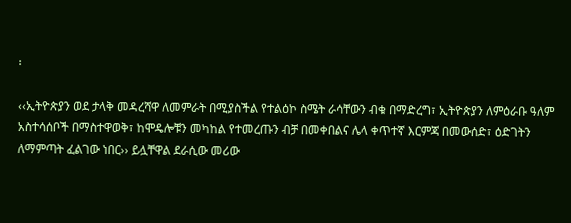፡

‹‹ኢትዮጵያን ወደ ታላቅ መዳረሻዋ ለመምራት በሚያስችል የተልዕኮ ስሜት ራሳቸውን ብቁ በማድረግ፣ ኢትዮጵያን ለምዕራቡ ዓለም አስተሳሰቦች በማስተዋወቅ፣ ከሞዴሎቹን መካከል የተመረጡን ብቻ በመቀበልና ሌላ ቀጥተኛ እርምጃ በመውሰድ፣ ዕድገትን ለማምጣት ፈልገው ነበር›› ይሏቸዋል ደራሲው መሪው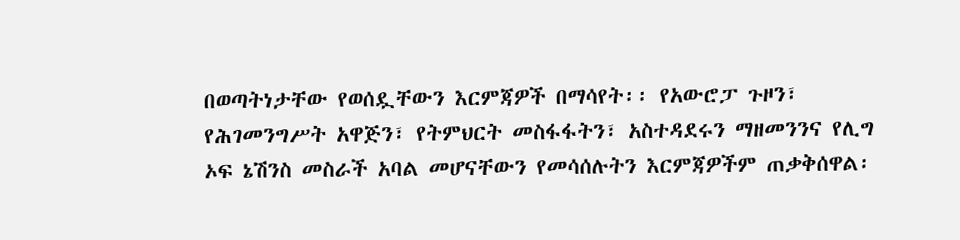በወጣትነታቸው የወሰዷቸውን እርምጃዎች በማሳየት፡፡ የአውሮፓ ጉዞን፣ የሕገመንግሥት አዋጅን፣ የትምህርት መስፋፋትን፣ አስተዳደሩን ማዘመንንና የሊግ ኦፍ ኔሽንስ መስራች አባል መሆናቸውን የመሳሰሉትን እርምጃዎችም ጠቃቅሰዋል፡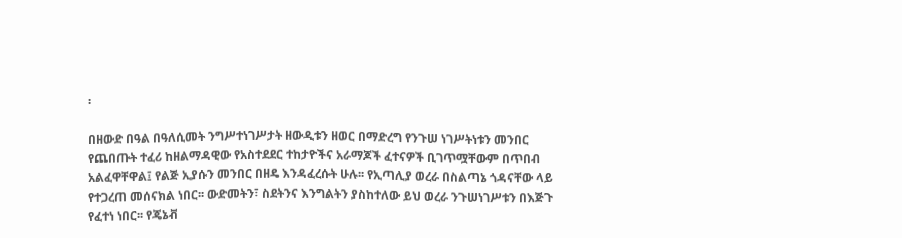፡

በዘውድ በዓል በዓለሲመት ንግሥተነገሥታት ዘውዲቱን ዘወር በማድረግ የንጉሠ ነገሥትነቱን መንበር የጨበጡት ተፈሪ ከዘልማዳዊው የአስተደደር ተከታዮችና አራማጆች ፈተናዎች ቢገጥሟቸውም በጥበብ አልፈዋቸዋል፤ የልጅ ኢያሱን መንበር በዘዴ እንዳፈረሱት ሁሉ፡፡ የኢጣሊያ ወረራ በስልጣኔ ጎዳናቸው ላይ የተጋረጠ መሰናክል ነበር፡፡ ውድመትን፣ ስደትንና እንግልትን ያስከተለው ይህ ወረራ ንጉሠነገሥቱን በእጅጉ የፈተነ ነበር፡፡ የጄኔቭ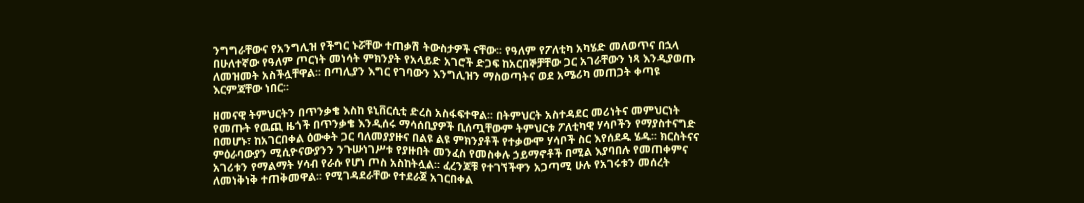ንግግራቸውና የአንግሊዝ የችግር ኑሯቸው ተጠቃሽ ትውስታዎች ናቸው፡፡ የዓለም የፖለቲካ አካሄድ መለወጥና በኋላ በሁለተኛው የዓለም ጦርነት መነሳት ምክንያት የአላይድ አገሮች ድጋፍ ከአርበኞቻቸው ጋር አገራቸውን ነጻ እንዲያወጡ ለመዝመት አስችሏቸዋል፡፡ በጣሊያን እግር የገባውን እንግሊዝን ማስወጣትና ወደ አሜሪካ መጠጋት ቀጣዩ እርምጃቸው ነበር፡፡

ዘመናዊ ትምህርትን በጥንቃቄ እስከ ዩኒቨርሲቲ ድረስ አስፋፍተዋል፡፡ በትምህርት አስተዳደር መሪነትና መምህርነት የመጡት የዉጪ ዜጎች በጥንቃቄ እንዲሰሩ ማሳሰቢያዎች ቢሰጧቸውም ትምህርቱ ፖለቲካዊ ሃሳቦችን የማያስተናግድ በመሆኑ፣ ከአገርበቀል ዕውቀት ጋር ባለመያያዙና በልዩ ልዩ ምክንያቶች የተቃውሞ ሃሳቦች ስር እየሰደዱ ሄዱ፡፡ ክርስትናና ምዕራባውያን ሚሲዮናውያንን ንጉሡነገሥቱ የያዙበት መንፈስ የመስቀሉ ኃይማኖቶች በሚል እያባበሉ የመጠቀምና አገሪቱን የማልማት ሃሳብ የራሱ የሆነ ጦስ አስከትሏል፡፡ ፈረንጆቹ የተገኘችዋን አጋጣሚ ሁሉ የአገሩቱን መሰረት ለመነቅነቅ ተጠቅመዋል፡፡ የሚገዳደራቸው የተደራጀ አገርበቀል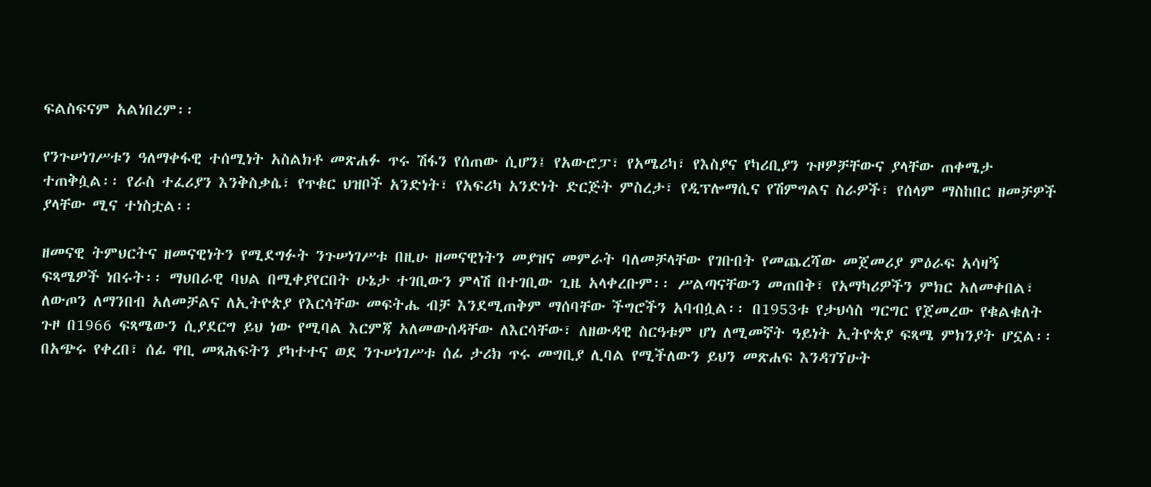ፍልስፍናም አልነበረም፡፡

የንጉሠነገሥቱን ዓለማቀፋዊ ተሰሚነት አስልክቶ መጽሐፉ ጥሩ ሽፋን የሰጠው ሲሆን፤ የአውሮፓ፣ የአሜሪካ፣ የእስያና የካሪቢያን ጉዞዎቻቸውና ያላቸው ጠቀሜታ ተጠቅሷል፡፡ የራስ ተፈሪያን እንቅስቃሴ፣ የጥቁር ህዝቦች አንድነት፣ የአፍሪካ አንድነት ድርጅት ምስረታ፣ የዲፕሎማሲና የሽምግልና ስራዎች፣ የሰላም ማስከበር ዘመቻዎች ያላቸው ሚና ተነስቷል፡፡

ዘመናዊ ትምህርትና ዘመናዊነትን የሚደግፉት ንጉሠነገሥቱ በዚሁ ዘመናዊነትን መያዝና መምራት ባለመቻላቸው የገቡበት የመጨረሻው መጀመሪያ ምዕራፍ አሳዛኝ ፍጻሜዎች ነበሩት፡፡ ማህበራዊ ባህል በሚቀያየርበት ሁኔታ ተገቢውን ምላሽ በተገቢው ጊዜ አላቀረቡም፡፡ ሥልጣናቸውን መጠበቅ፣ የአማካሪዎችን ምክር አለመቀበል፣ ለውጦን ለማንበብ አለመቻልና ለኢትዮጵያ የእርሳቸው መፍትሔ ብቻ እንደሚጠቅም ማሰባቸው ችግሮችን አባብሷል፡፡ በ1953ቱ የታህሳስ ግርግር የጀመረው የቁልቁለት ጉዞ በ1966 ፍጻሜውን ሲያደርግ ይህ ነው የሚባል እርምጃ አለመውሰዳቸው ለእርሳቸው፣ ለዘውዳዊ ስርዓቱም ሆነ ለሚመኛት ዓይነት ኢትዮጵያ ፍጻሜ ምክንያት ሆኗል፡፡ በአጭሩ የቀረበ፣ ሰፊ ዋቢ መጻሕፍትን ያካተተና ወደ ንጉሠነገሥቱ ሰፊ ታሪክ ጥሩ መግቢያ ሊባል የሚችለውን ይህን መጽሐፍ እንዳገኘሁት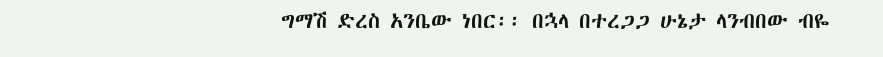ግማሽ ድረስ አንቤው ነበር፡፡ በኋላ በተረጋጋ ሁኔታ ላንብበው ብዬ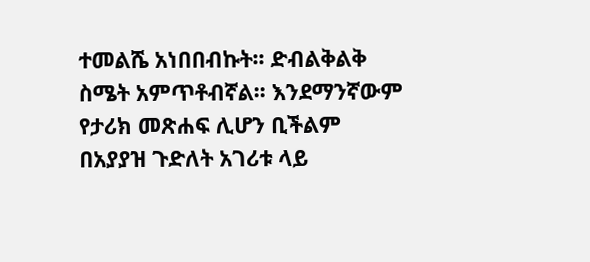ተመልሼ አነበበብኩት፡፡ ድብልቅልቅ ስሜት አምጥቶብኛል፡፡ እንደማንኛውም የታሪክ መጽሐፍ ሊሆን ቢችልም በአያያዝ ጉድለት አገሪቱ ላይ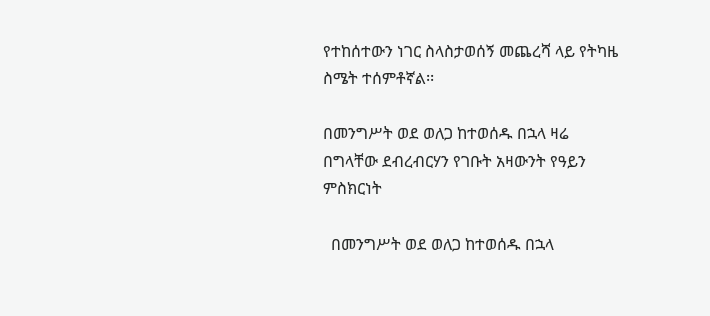የተከሰተውን ነገር ስላስታወሰኝ መጨረሻ ላይ የትካዜ ስሜት ተሰምቶኛል፡፡

በመንግሥት ወደ ወለጋ ከተወሰዱ በኋላ ዛሬ በግላቸው ደብረብርሃን የገቡት አዛውንት የዓይን ምስክርነት

  በመንግሥት ወደ ወለጋ ከተወሰዱ በኋላ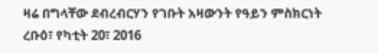ዛሬ በግላቸው ደብረብርሃን የገቡት አዛውንት የዓይን ምስክርነት ረቡዕ፣ የካቲት 20፣ 2016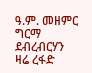ዓ.ም. መዘምር ግርማ ደብረብርሃን   ዛሬ ረፋድ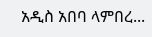አዲስ አበባ ላምበረ...